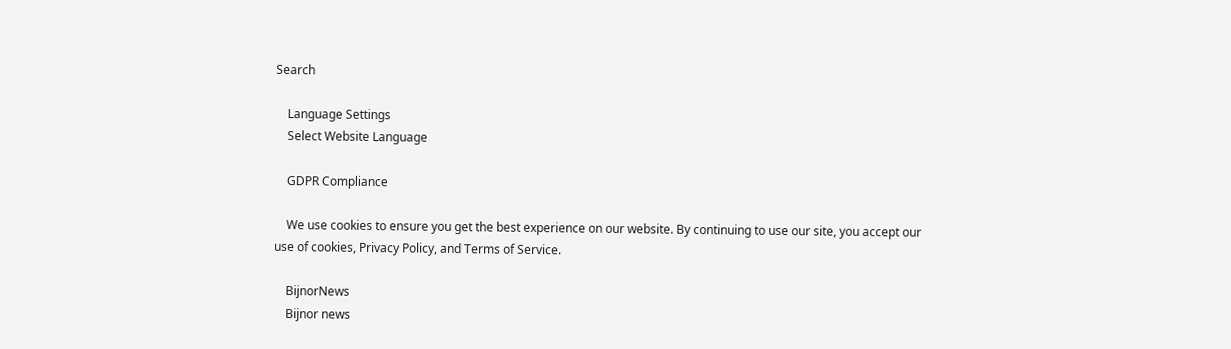Search

    Language Settings
    Select Website Language

    GDPR Compliance

    We use cookies to ensure you get the best experience on our website. By continuing to use our site, you accept our use of cookies, Privacy Policy, and Terms of Service.

    BijnorNews
    Bijnor news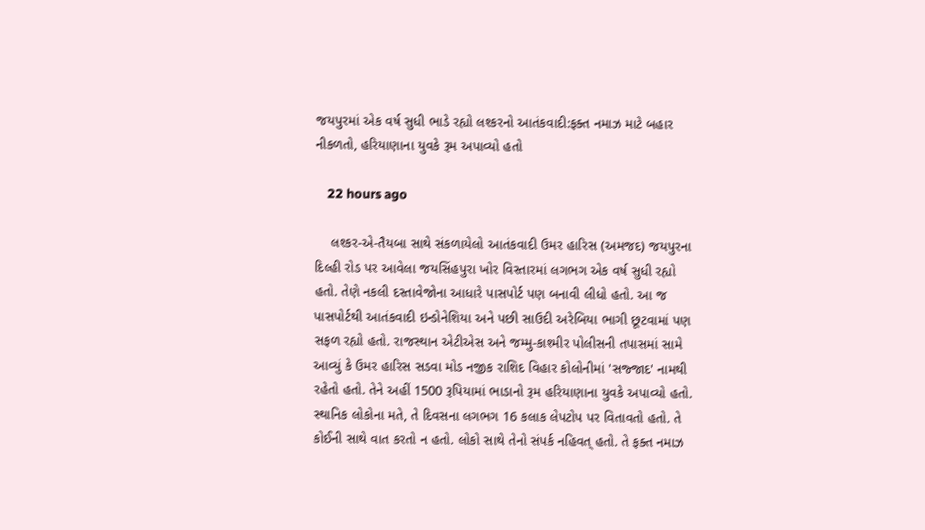જયપુરમાં એક વર્ષ સુધી ભાડે રહ્યો લશ્કરનો આતંકવાદી:ફક્ત નમાઝ માટે બહાર નીકળતો, હરિયાણાના યુવકે રૂમ અપાવ્યો હતો

    22 hours ago

    લશ્કર-એ-તૈયબા સાથે સંકળાયેલો આતંકવાદી ઉમર હારિસ (અમજદ) જયપુરના દિલ્હી રોડ પર આવેલા જયસિંહપુરા ખોર વિસ્તારમાં લગભગ એક વર્ષ સુધી રહ્યો હતો. તેણે નકલી દસ્તાવેજોના આધારે પાસપોર્ટ પણ બનાવી લીધો હતો. આ જ પાસપોર્ટથી આતંકવાદી ઇન્ડોનેશિયા અને પછી સાઉદી અરેબિયા ભાગી છૂટવામાં પણ સફળ રહ્યો હતો. રાજસ્થાન એટીએસ અને જમ્મુ-કાશ્મીર પોલીસની તપાસમાં સામે આવ્યું કે ઉમર હારિસ સડવા મોડ નજીક રાશિદ વિહાર કોલોનીમાં 'સજ્જાદ' નામથી રહેતો હતો. તેને અહીં 1500 રૂપિયામાં ભાડાનો રૂમ હરિયાણાના યુવકે અપાવ્યો હતો. સ્થાનિક લોકોના મતે, તે દિવસના લગભગ 16 કલાક લેપટોપ પર વિતાવતો હતો. તે કોઈની સાથે વાત કરતો ન હતો. લોકો સાથે તેનો સંપર્ક નહિવત્ હતો. તે ફક્ત નમાઝ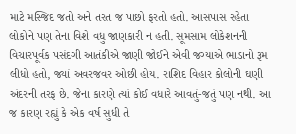માટે મસ્જિદ જતો અને તરત જ પાછો ફરતો હતો. આસપાસ રહેતા લોકોને પણ તેના વિશે વધુ જાણકારી ન હતી. સૂમસામ લોકેશનની વિચારપૂર્વક પસંદગી આતંકીએ જાણી જોઈને એવી જગ્યાએ ભાડાનો રૂમ લીધો હતો, જ્યાં અવરજવર ઓછી હોય. રાશિદ વિહાર કોલોની ઘણી અંદરની તરફ છે. જેના કારણે ત્યાં કોઈ વધારે આવતું-જતું પણ નથી. આ જ કારણ રહ્યું કે એક વર્ષ સુધી તે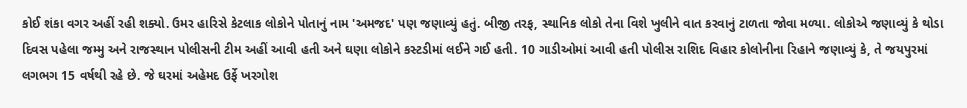કોઈ શંકા વગર અહીં રહી શક્યો. ઉમર હારિસે કેટલાક લોકોને પોતાનું નામ 'અમજદ' પણ જણાવ્યું હતું. બીજી તરફ, સ્થાનિક લોકો તેના વિશે ખુલીને વાત કરવાનું ટાળતા જોવા મળ્યા. લોકોએ જણાવ્યું કે થોડા દિવસ પહેલા જમ્મુ અને રાજસ્થાન પોલીસની ટીમ અહીં આવી હતી અને ઘણા લોકોને કસ્ટડીમાં લઈને ગઈ હતી. 10 ગાડીઓમાં આવી હતી પોલીસ રાશિદ વિહાર કોલોનીના રિહાને જણાવ્યું કે, તે જયપુરમાં લગભગ 15 વર્ષથી રહે છે. જે ઘરમાં અહેમદ ઉર્ફે ખરગોશ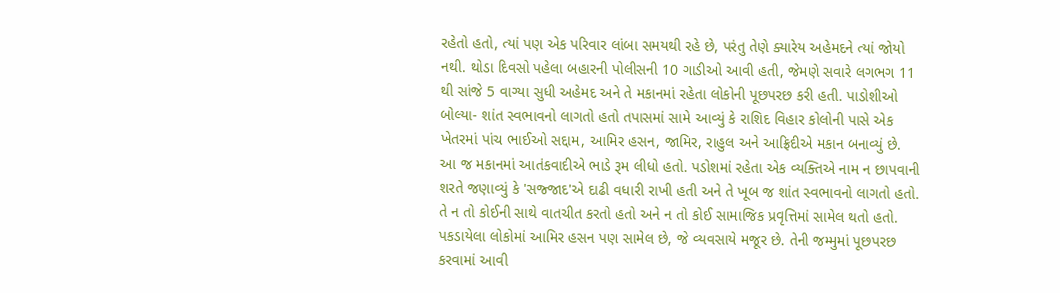રહેતો હતો, ત્યાં પણ એક પરિવાર લાંબા સમયથી રહે છે, પરંતુ તેણે ક્યારેય અહેમદને ત્યાં જોયો નથી. થોડા દિવસો પહેલા બહારની પોલીસની 10 ગાડીઓ આવી હતી, જેમણે સવારે લગભગ 11 થી સાંજે 5 વાગ્યા સુધી અહેમદ અને તે મકાનમાં રહેતા લોકોની પૂછપરછ કરી હતી. પાડોશીઓ બોલ્યા- શાંત સ્વભાવનો લાગતો હતો તપાસમાં સામે આવ્યું કે રાશિદ વિહાર કોલોની પાસે એક ખેતરમાં પાંચ ભાઈઓ સદ્દામ, આમિર હસન, જામિર, રાહુલ અને આફ્રિદીએ મકાન બનાવ્યું છે. આ જ મકાનમાં આતંકવાદીએ ભાડે રૂમ લીધો હતો. પડોશમાં રહેતા એક વ્યક્તિએ નામ ન છાપવાની શરતે જણાવ્યું કે 'સજ્જાદ'એ દાઢી વધારી રાખી હતી અને તે ખૂબ જ શાંત સ્વભાવનો લાગતો હતો. તે ન તો કોઈની સાથે વાતચીત કરતો હતો અને ન તો કોઈ સામાજિક પ્રવૃત્તિમાં સામેલ થતો હતો. પકડાયેલા લોકોમાં આમિર હસન પણ સામેલ છે, જે વ્યવસાયે મજૂર છે. તેની જમ્મુમાં પૂછપરછ કરવામાં આવી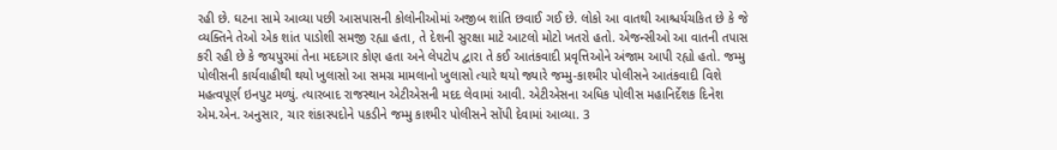રહી છે. ઘટના સામે આવ્યા પછી આસપાસની કોલોનીઓમાં અજીબ શાંતિ છવાઈ ગઈ છે. લોકો આ વાતથી આશ્ચર્યચકિત છે કે જે વ્યક્તિને તેઓ એક શાંત પાડોશી સમજી રહ્યા હતા, તે દેશની સુરક્ષા માટે આટલો મોટો ખતરો હતો. એજન્સીઓ આ વાતની તપાસ કરી રહી છે કે જયપુરમાં તેના મદદગાર કોણ હતા અને લેપટોપ દ્વારા તે કઈ આતંકવાદી પ્રવૃત્તિઓને અંજામ આપી રહ્યો હતો. જમ્મુ પોલીસની કાર્યવાહીથી થયો ખુલાસો આ સમગ્ર મામલાનો ખુલાસો ત્યારે થયો જ્યારે જમ્મુ-કાશ્મીર પોલીસને આતંકવાદી વિશે મહત્વપૂર્ણ ઇનપુટ મળ્યું. ત્યારબાદ રાજસ્થાન એટીએસની મદદ લેવામાં આવી. એટીએસના અધિક પોલીસ મહાનિર્દેશક દિનેશ એમ.એન. અનુસાર, ચાર શંકાસ્પદોને પકડીને જમ્મુ કાશ્મીર પોલીસને સોંપી દેવામાં આવ્યા. 3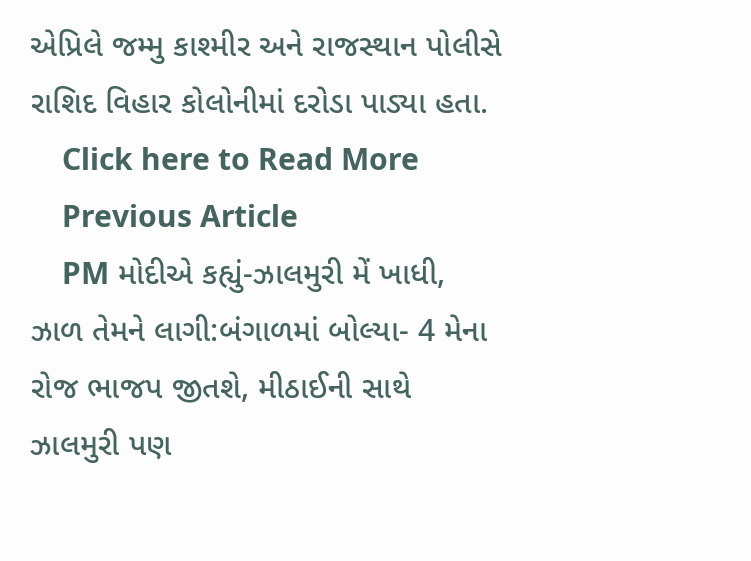એપ્રિલે જમ્મુ કાશ્મીર અને રાજસ્થાન પોલીસે રાશિદ વિહાર કોલોનીમાં દરોડા પાડ્યા હતા.
    Click here to Read More
    Previous Article
    PM મોદીએ કહ્યું-ઝાલમુરી મેં ખાધી, ઝાળ તેમને લાગી:બંગાળમાં બોલ્યા- 4 મેના રોજ ભાજપ જીતશે, મીઠાઈની સાથે ઝાલમુરી પણ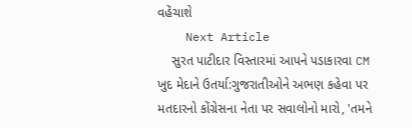વહેંચાશે
    Next Article
    સુરત પાટીદાર વિસ્તારમાં આપને પડાકારવા CM ખુદ મેદાને ઉતર્યા:ગુજરાતીઓને અભણ કહેવા પર મતદારનો કોંગ્રેસના નેતા પર સવાલોનો મારો, 'તમને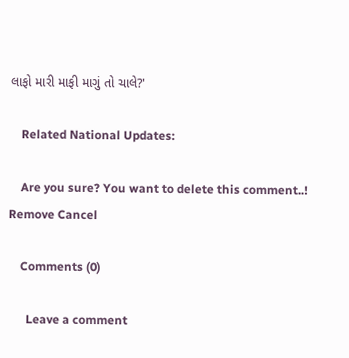લાફો મારી માફી માગું તો ચાલે?'

    Related National Updates:

    Are you sure? You want to delete this comment..! Remove Cancel

    Comments (0)

      Leave a comment